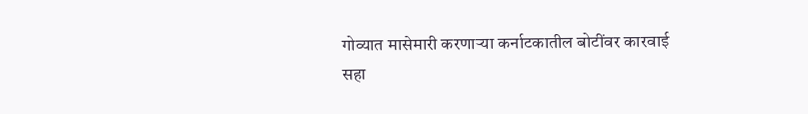गोव्यात मासेमारी करणाऱ्या कर्नाटकातील बोटींवर कारवाई
सहा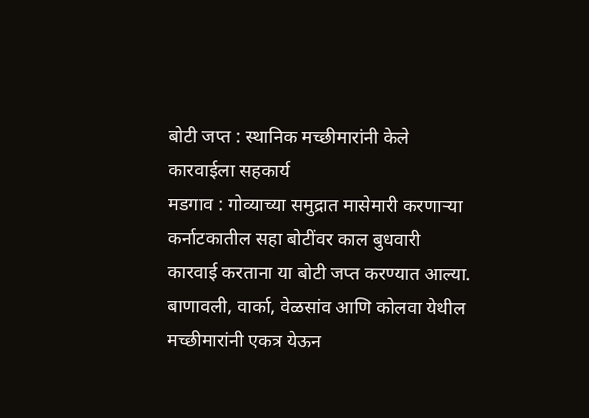बोटी जप्त : स्थानिक मच्छीमारांनी केले कारवाईला सहकार्य
मडगाव : गोव्याच्या समुद्रात मासेमारी करणाऱ्या कर्नाटकातील सहा बोटींवर काल बुधवारी कारवाई करताना या बोटी जप्त करण्यात आल्या. बाणावली, वार्का, वेळसांव आणि कोलवा येथील मच्छीमारांनी एकत्र येऊन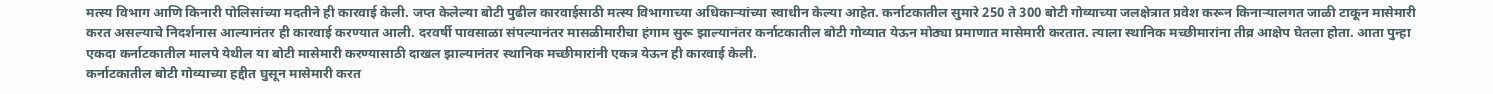मत्स्य विभाग आणि किनारी पोलिसांच्या मदतीने ही कारवाई केली. जप्त केलेल्या बोटी पुढील कारवाईसाठी मत्स्य विभागाच्या अधिकाऱ्यांच्या स्वाधीन केल्या आहेत. कर्नाटकातील सुमारे 250 ते 300 बोटी गोव्याच्या जलक्षेत्रात प्रवेश करून किनाऱ्यालगत जाळी टाकून मासेमारी करत असल्याचे निदर्शनास आल्यानंतर ही कारवाई करण्यात आली. दरवर्षी पावसाळा संपल्यानंतर मासळीमारीचा हंगाम सुरू झाल्यानंतर कर्नाटकातील बोटी गोव्यात येऊन मोठ्या प्रमाणात मासेमारी करतात. त्याला स्थानिक मच्छीमारांना तीव्र आक्षेप घेतला होता. आता पुन्हा एकदा कर्नाटकातील मालपे येथील या बोटी मासेमारी करण्यासाठी दाखल झाल्यानंतर स्थानिक मच्छीमारांनी एकत्र येऊन ही कारवाई केली.
कर्नाटकातील बोटी गोव्याच्या हद्दीत घुसून मासेमारी करत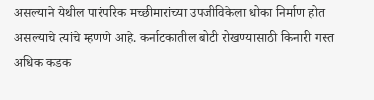असल्याने येथील पारंपरिक मच्छीमारांच्या उपजीविकेला धोका निर्माण होत असल्याचे त्यांचे म्हणणे आहे. कर्नाटकातील बोटी रोखण्यासाठी किनारी गस्त अधिक कडक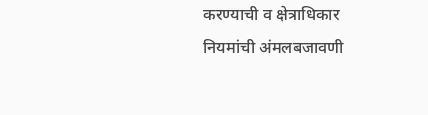करण्याची व क्षेत्राधिकार नियमांची अंमलबजावणी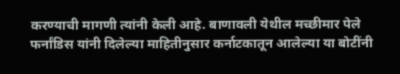करण्याची मागणी त्यांनी केली आहे. बाणावली येथील मच्छीमार पेले फर्नांडिस यांनी दिलेल्या माहितीनुसार कर्नाटकातून आलेल्या या बोटींनी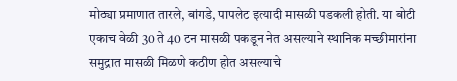मोठ्या प्रमाणात तारले, बांगडे, पापलेट इत्यादी मासळी पडकली होती. या बोटी एकाच वेळी 30 ते 40 टन मासळी पकडून नेत असल्याने स्थानिक मच्छीमारांना समुद्रात मासळी मिळणे कठीण होत असल्याचे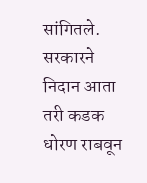सांगितले. सरकारने निदान आता तरी कडक धोरण राबवून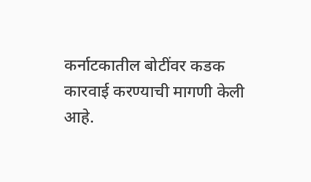कर्नाटकातील बोटींवर कडक कारवाई करण्याची मागणी केली आहे.